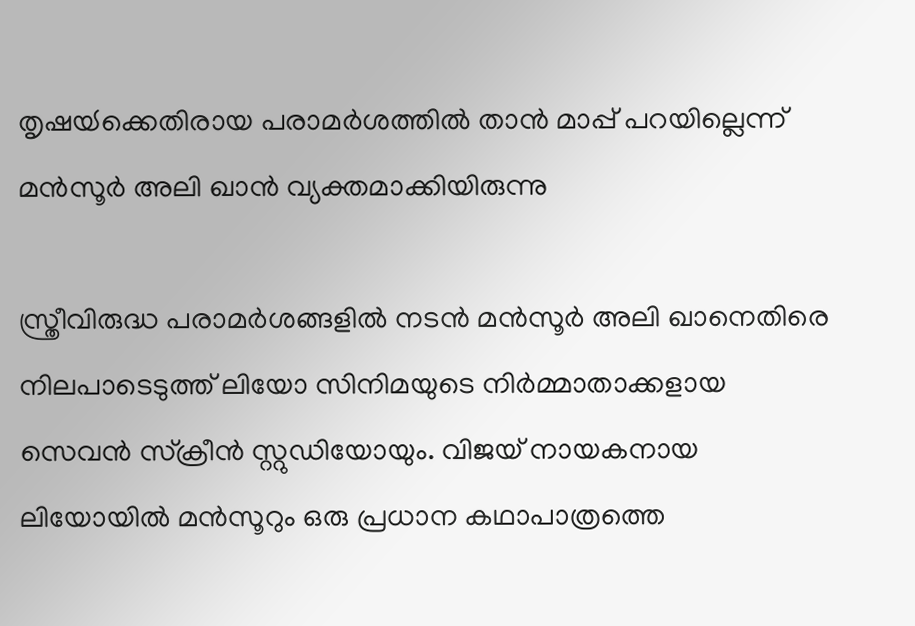തൃഷയ്‍ക്കെതിരായ പരാമര്‍ശത്തില്‍ താന്‍ മാപ്പ് പറയില്ലെന്ന് മന്‍സൂര്‍ അലി ഖാന്‍ വ്യക്തമാക്കിയിരുന്നു

സ്ത്രീവിരുദ്ധ പരാമര്‍ശങ്ങളില്‍ നടന്‍ മന്‍സൂര്‍ അലി ഖാനെതിരെ നിലപാടെടുത്ത് ലിയോ സിനിമയുടെ നിര്‍മ്മാതാക്കളായ സെവന്‍ സ്ക്രീന്‍ സ്റ്റുഡിയോയും. വിജയ് നായകനായ ലിയോയില്‍ മന്‍സൂറും ഒരു പ്രധാന കഥാപാത്രത്തെ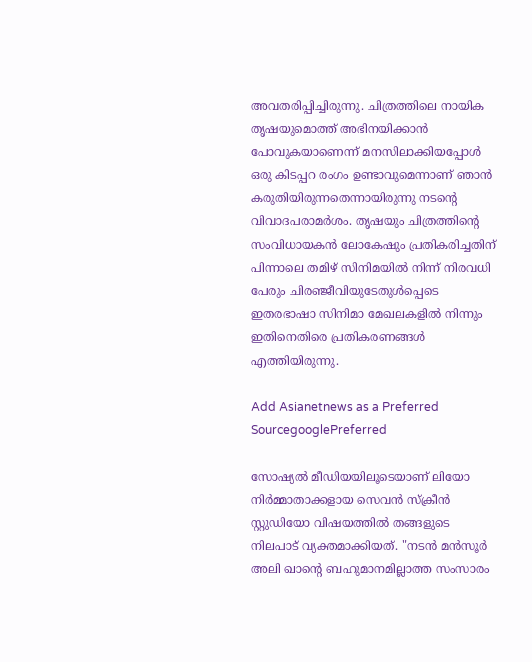അവതരിപ്പിച്ചിരുന്നു. ചിത്രത്തിലെ നായിക തൃഷയുമൊത്ത് അഭിനയിക്കാന്‍ പോവുകയാണെന്ന് മനസിലാക്കിയപ്പോള്‍ ഒരു കിടപ്പറ രംഗം ഉണ്ടാവുമെന്നാണ് ഞാന്‍ കരുതിയിരുന്നതെന്നായിരുന്നു നടന്‍റെ വിവാദപരാമര്‍ശം. തൃഷയും ചിത്രത്തിന്‍റെ സംവിധായകന്‍ ലോകേഷും പ്രതികരിച്ചതിന് പിന്നാലെ തമിഴ് സിനിമയില്‍ നിന്ന് നിരവധി പേരും ചിരഞ്ജീവിയുടേതുള്‍പ്പെടെ ഇതരഭാഷാ സിനിമാ മേഖലകളില്‍ നിന്നും ഇതിനെതിരെ പ്രതികരണങ്ങള്‍ എത്തിയിരുന്നു.

Add Asianetnews as a Preferred SourcegooglePreferred

സോഷ്യല്‍ മീഡിയയിലൂടെയാണ് ലിയോ നിര്‍മ്മാതാക്കളായ സെവന്‍ സ്ക്രീന്‍ സ്റ്റുഡിയോ വിഷയത്തില്‍ തങ്ങളുടെ നിലപാട് വ്യക്തമാക്കിയത്. "നടന്‍ മന്‍സൂര്‍ അലി ഖാന്‍റെ ബഹുമാനമില്ലാത്ത സംസാരം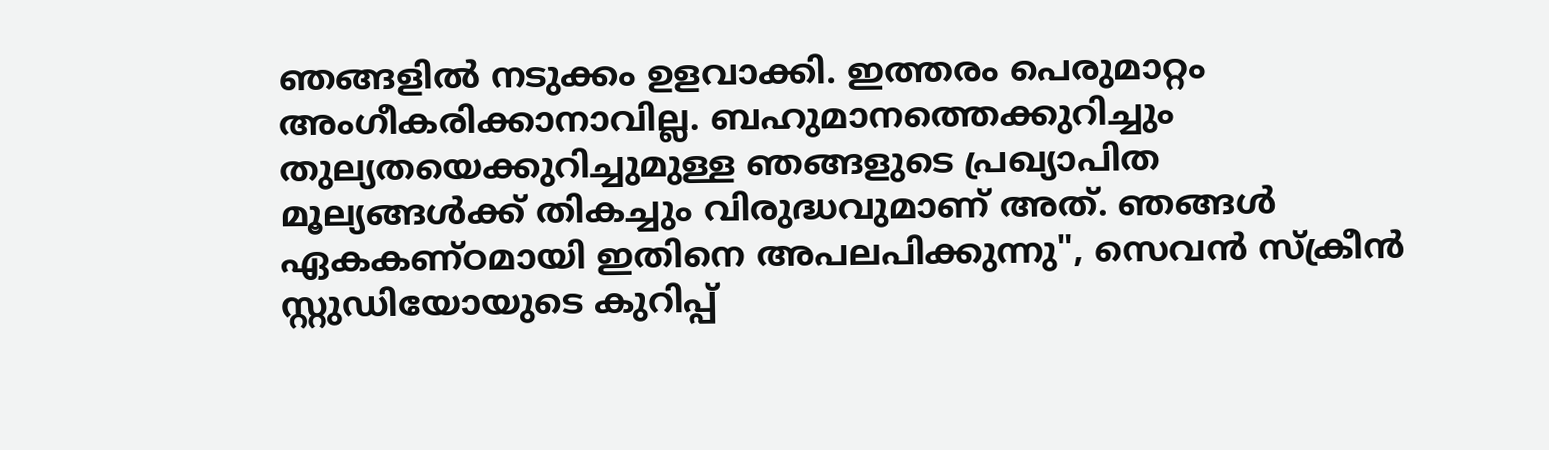ഞങ്ങളില്‍ നടുക്കം ഉളവാക്കി. ഇത്തരം പെരുമാറ്റം അംഗീകരിക്കാനാവില്ല. ബഹുമാനത്തെക്കുറിച്ചും തുല്യതയെക്കുറിച്ചുമുള്ള ഞങ്ങളുടെ പ്രഖ്യാപിത മൂല്യങ്ങള്‍ക്ക് തികച്ചും വിരുദ്ധവുമാണ് അത്. ഞങ്ങള്‍ ഏകകണ്ഠമായി ഇതിനെ അപലപിക്കുന്നു", സെവന്‍ സ്ക്രീന്‍ സ്റ്റുഡിയോയുടെ കുറിപ്പ്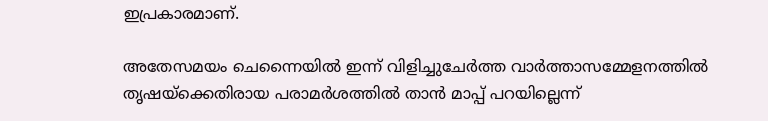ഇപ്രകാരമാണ്.

അതേസമയം ചെന്നൈയില്‍ ഇന്ന് വിളിച്ചുചേര്‍ത്ത വാര്‍ത്താസമ്മേളനത്തില്‍ തൃഷയ്ക്കെതിരായ പരാമര്‍ശത്തില്‍ താന്‍ മാപ്പ് പറയില്ലെന്ന്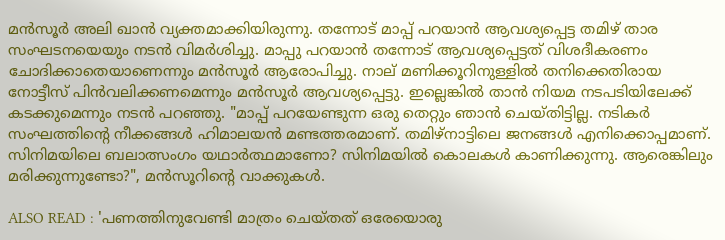മന്‍സൂര്‍ അലി ഖാന്‍ വ്യക്തമാക്കിയിരുന്നു. തന്നോട് മാപ്പ് പറയാന്‍ ആവശ്യപ്പെട്ട തമിഴ് താര സംഘടനയെയും നടന്‍ വിമര്‍ശിച്ചു. മാപ്പു പറയാൻ തന്നോട് ആവശ്യപ്പെട്ടത് വിശദീകരണം ചോദിക്കാതെയാണെന്നും മന്‍സൂര്‍ ആരോപിച്ചു. നാല് മണിക്കൂറിനുള്ളില്‍ തനിക്കെതിരായ നോട്ടീസ് പിന്‍വലിക്കണമെന്നും മന്‍സൂര്‍ ആവശ്യപ്പെട്ടു. ഇല്ലെങ്കില്‍ താന്‍ നിയമ നടപടിയിലേക്ക് കടക്കുമെന്നും നടന്‍ പറഞ്ഞു. "മാപ്പ് പറയേണ്ടുന്ന ഒരു തെറ്റും ഞാന്‍ ചെയ്തിട്ടില്ല. നടികര്‍ സംഘത്തിന്‍റെ നീക്കങ്ങള്‍ ഹിമാലയന്‍ മണ്ടത്തരമാണ്. തമിഴ്നാട്ടിലെ ജനങ്ങള്‍ എനിക്കൊപ്പമാണ്. സിനിമയിലെ ബലാത്സംഗം യഥാർത്ഥമാണോ? സിനിമയില്‍ കൊലകള്‍ കാണിക്കുന്നു. ആരെങ്കിലും മരിക്കുന്നുണ്ടോ?", മന്‍സൂറിന്‍റെ വാക്കുകള്‍.

ALSO READ : 'പണത്തിനുവേണ്ടി മാത്രം ചെയ്തത് ഒരേയൊരു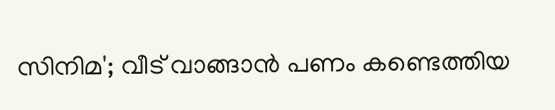സിനിമ'; വീട് വാങ്ങാന്‍ പണം കണ്ടെത്തിയ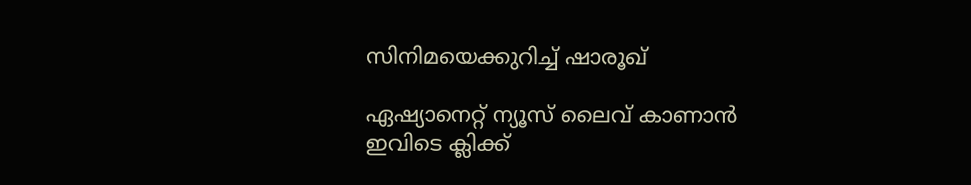സിനിമയെക്കുറിച്ച് ഷാരൂഖ്

ഏഷ്യാനെറ്റ് ന്യൂസ് ലൈവ് കാണാന്‍ ഇവിടെ ക്ലിക്ക്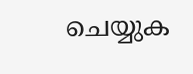ചെയ്യുക